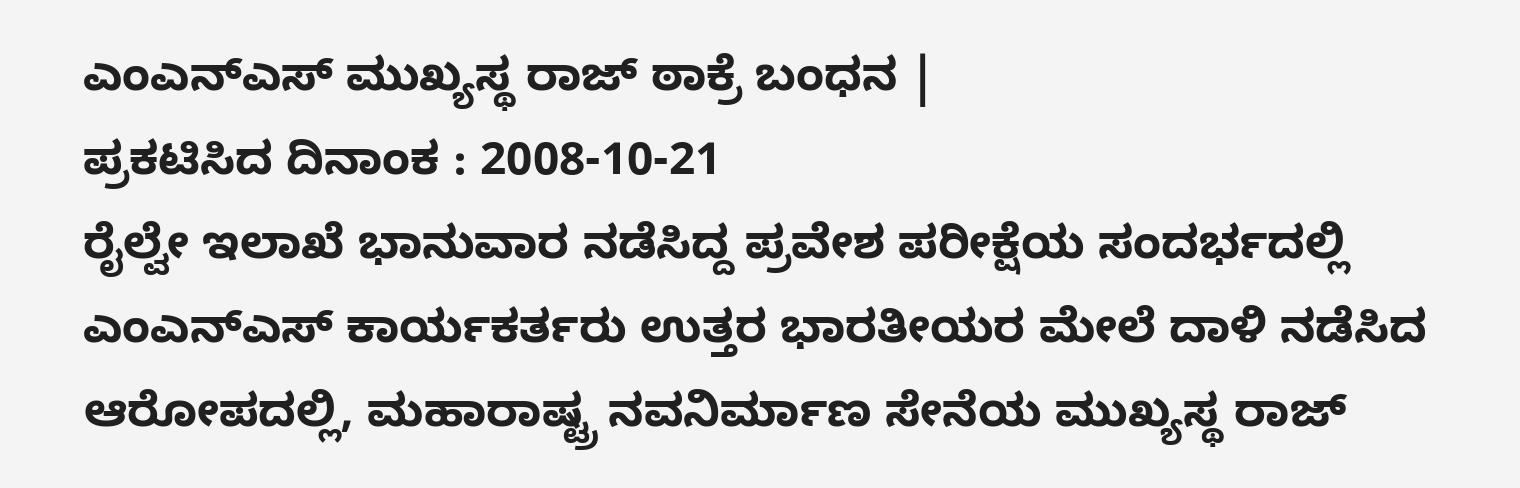ಎಂಎನ್ಎಸ್ ಮುಖ್ಯಸ್ಥ ರಾಜ್ ಠಾಕ್ರೆ ಬಂಧನ |
ಪ್ರಕಟಿಸಿದ ದಿನಾಂಕ : 2008-10-21
ರೈಲ್ವೇ ಇಲಾಖೆ ಭಾನುವಾರ ನಡೆಸಿದ್ದ ಪ್ರವೇಶ ಪರೀಕ್ಷೆಯ ಸಂದರ್ಭದಲ್ಲಿ ಎಂಎನ್ಎಸ್ ಕಾರ್ಯಕರ್ತರು ಉತ್ತರ ಭಾರತೀಯರ ಮೇಲೆ ದಾಳಿ ನಡೆಸಿದ ಆರೋಪದಲ್ಲಿ, ಮಹಾರಾಷ್ಟ್ರ ನವನಿರ್ಮಾಣ ಸೇನೆಯ ಮುಖ್ಯಸ್ಥ ರಾಜ್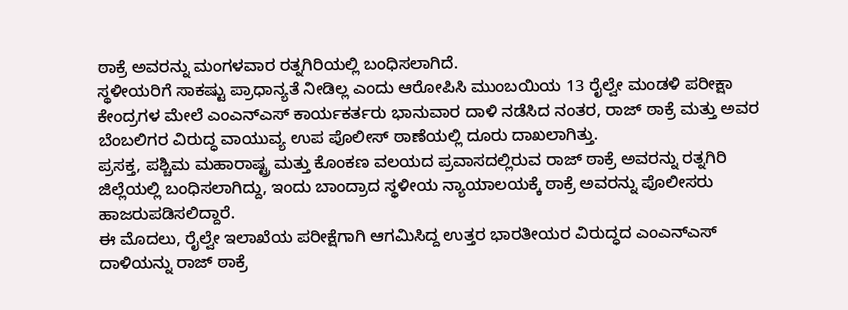ಠಾಕ್ರೆ ಅವರನ್ನು ಮಂಗಳವಾರ ರತ್ನಗಿರಿಯಲ್ಲಿ ಬಂಧಿಸಲಾಗಿದೆ.
ಸ್ಥಳೀಯರಿಗೆ ಸಾಕಷ್ಟು ಪ್ರಾಧಾನ್ಯತೆ ನೀಡಿಲ್ಲ ಎಂದು ಆರೋಪಿಸಿ ಮುಂಬಯಿಯ 13 ರೈಲ್ವೇ ಮಂಡಳಿ ಪರೀಕ್ಷಾ ಕೇಂದ್ರಗಳ ಮೇಲೆ ಎಂಎನ್ಎಸ್ ಕಾರ್ಯಕರ್ತರು ಭಾನುವಾರ ದಾಳಿ ನಡೆಸಿದ ನಂತರ, ರಾಜ್ ಠಾಕ್ರೆ ಮತ್ತು ಅವರ ಬೆಂಬಲಿಗರ ವಿರುದ್ಧ ವಾಯುವ್ಯ ಉಪ ಪೊಲೀಸ್ ಠಾಣೆಯಲ್ಲಿ ದೂರು ದಾಖಲಾಗಿತ್ತು.
ಪ್ರಸಕ್ತ, ಪಶ್ಚಿಮ ಮಹಾರಾಷ್ಟ್ರ ಮತ್ತು ಕೊಂಕಣ ವಲಯದ ಪ್ರವಾಸದಲ್ಲಿರುವ ರಾಜ್ ಠಾಕ್ರೆ ಅವರನ್ನು ರತ್ನಗಿರಿ ಜಿಲ್ಲೆಯಲ್ಲಿ ಬಂಧಿಸಲಾಗಿದ್ದು, ಇಂದು ಬಾಂದ್ರಾದ ಸ್ಥಳೀಯ ನ್ಯಾಯಾಲಯಕ್ಕೆ ಠಾಕ್ರೆ ಅವರನ್ನು ಪೊಲೀಸರು ಹಾಜರುಪಡಿಸಲಿದ್ದಾರೆ.
ಈ ಮೊದಲು, ರೈಲ್ವೇ ಇಲಾಖೆಯ ಪರೀಕ್ಷೆಗಾಗಿ ಆಗಮಿಸಿದ್ದ ಉತ್ತರ ಭಾರತೀಯರ ವಿರುದ್ಧದ ಎಂಎನ್ಎಸ್ ದಾಳಿಯನ್ನು ರಾಜ್ ಠಾಕ್ರೆ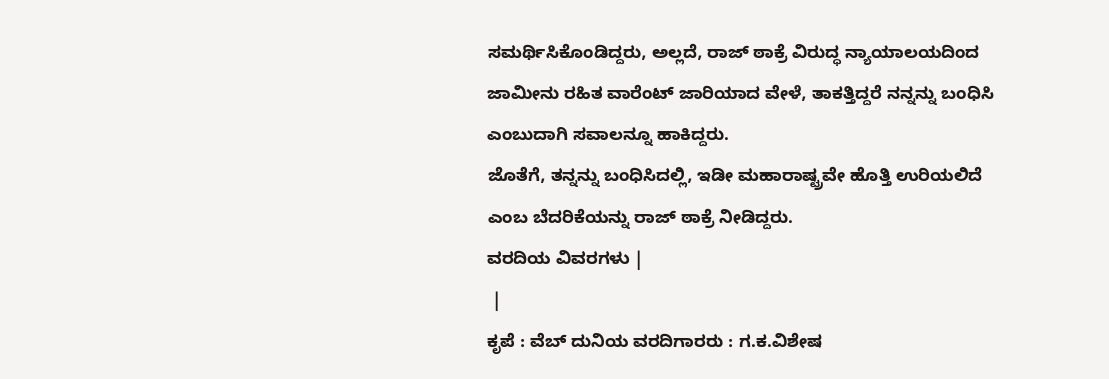ಸಮರ್ಥಿಸಿಕೊಂಡಿದ್ದರು, ಅಲ್ಲದೆ, ರಾಜ್ ಠಾಕ್ರೆ ವಿರುದ್ಧ ನ್ಯಾಯಾಲಯದಿಂದ ಜಾಮೀನು ರಹಿತ ವಾರೆಂಟ್ ಜಾರಿಯಾದ ವೇಳೆ, ತಾಕತ್ತಿದ್ದರೆ ನನ್ನನ್ನು ಬಂಧಿಸಿ ಎಂಬುದಾಗಿ ಸವಾಲನ್ನೂ ಹಾಕಿದ್ದರು.
ಜೊತೆಗೆ, ತನ್ನನ್ನು ಬಂಧಿಸಿದಲ್ಲಿ, ಇಡೀ ಮಹಾರಾಷ್ಟ್ರವೇ ಹೊತ್ತಿ ಉರಿಯಲಿದೆ ಎಂಬ ಬೆದರಿಕೆಯನ್ನು ರಾಜ್ ಠಾಕ್ರೆ ನೀಡಿದ್ದರು.
ವರದಿಯ ವಿವರಗಳು |
 |
ಕೃಪೆ : ವೆಬ್ ದುನಿಯ ವರದಿಗಾರರು : ಗ.ಕ.ವಿಶೇಷ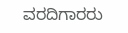ವರದಿಗಾರರು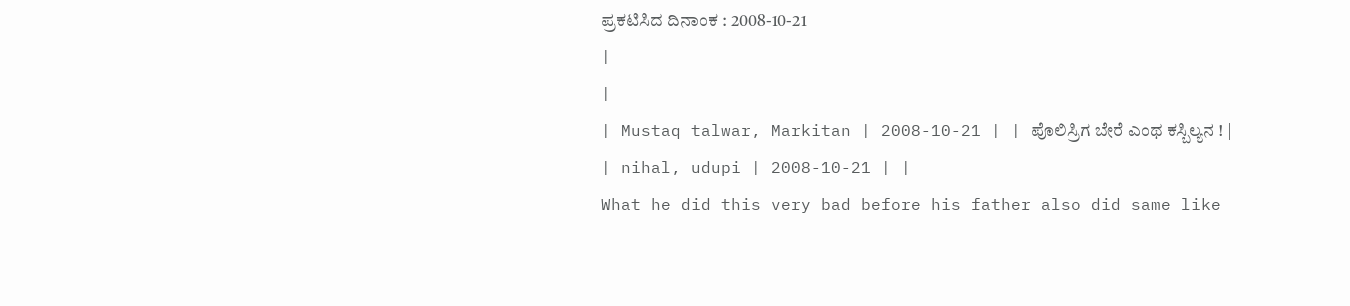ಪ್ರಕಟಿಸಿದ ದಿನಾಂಕ : 2008-10-21
|
|
| Mustaq talwar, Markitan | 2008-10-21 | | ಪೊಲಿಸ್ರಿಗ ಬೇರೆ ಎಂಥ ಕಸ್ಬಿಲ್ಯನ ! |
| nihal, udupi | 2008-10-21 | |
What he did this very bad before his father also did same like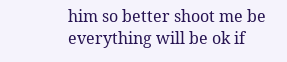him so better shoot me be everything will be ok if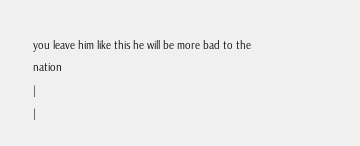you leave him like this he will be more bad to the nation
|
|